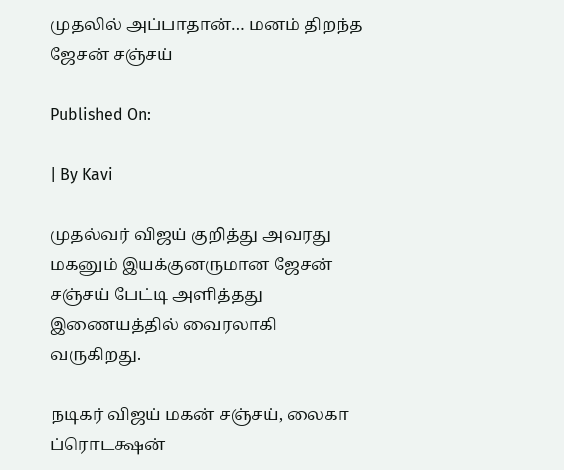முதலில் அப்பாதான்… மனம் திறந்த ஜேசன் சஞ்சய்

Published On:

| By Kavi

முதல்வர் விஜய் குறித்து அவரது மகனும் இயக்குனருமான ஜேசன் சஞ்சய் பேட்டி அளித்தது இணையத்தில் வைரலாகி வருகிறது.

நடிகர் விஜய் மகன் சஞ்சய், லைகா ப்ரொடக்ஷன்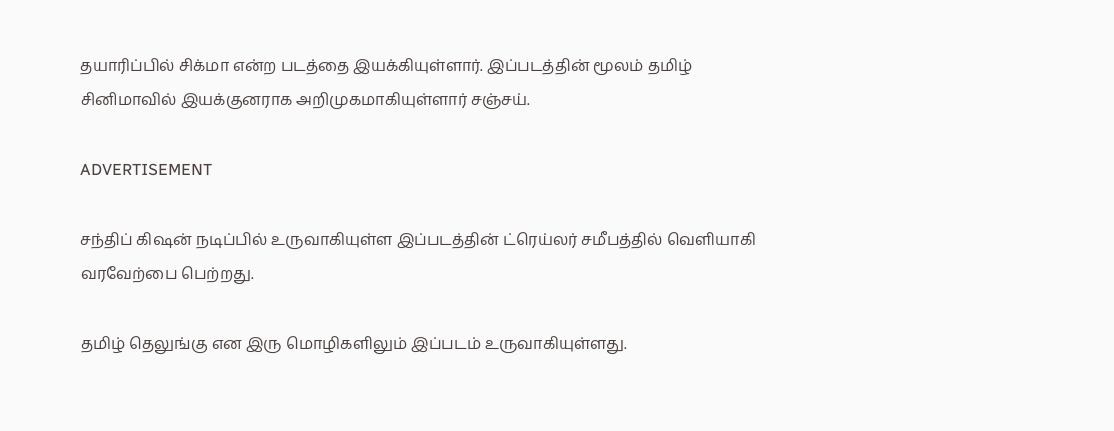தயாரிப்பில் சிக்மா என்ற படத்தை இயக்கியுள்ளார். இப்படத்தின் மூலம் தமிழ் சினிமாவில் இயக்குனராக அறிமுகமாகியுள்ளார் சஞ்சய்.

ADVERTISEMENT

சந்திப் கிஷன் நடிப்பில் உருவாகியுள்ள இப்படத்தின் ட்ரெய்லர் சமீபத்தில் வெளியாகி வரவேற்பை பெற்றது.

தமிழ் தெலுங்கு என இரு மொழிகளிலும் இப்படம் உருவாகியுள்ளது.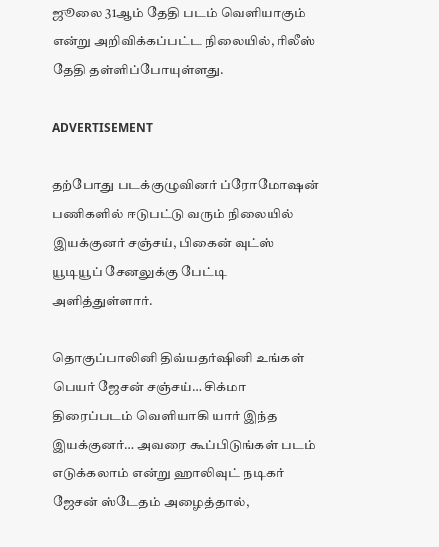ஜூலை 31ஆம் தேதி படம் வெளியாகும் என்று அறிவிக்கப்பட்ட நிலையில், ரிலீஸ் தேதி தள்ளிப்போயுள்ளது.

ADVERTISEMENT

தற்போது படக்குழுவினர் ப்ரோமோஷன் பணிகளில் ஈடுபட்டு வரும் நிலையில் இயக்குனர் சஞ்சய், பிகைன் வுட்ஸ் யூடியூப் சேனலுக்கு பேட்டி அளித்துள்ளார்.

தொகுப்பாலினி திவ்யதர்ஷினி உங்கள் பெயர் ஜேசன் சஞ்சய்… சிக்மா திரைப்படம் வெளியாகி யார் இந்த இயக்குனர்… அவரை கூப்பிடுங்கள் படம் எடுக்கலாம் என்று ஹாலிவுட் நடிகர் ஜேசன் ஸ்டேதம் அழைத்தால்,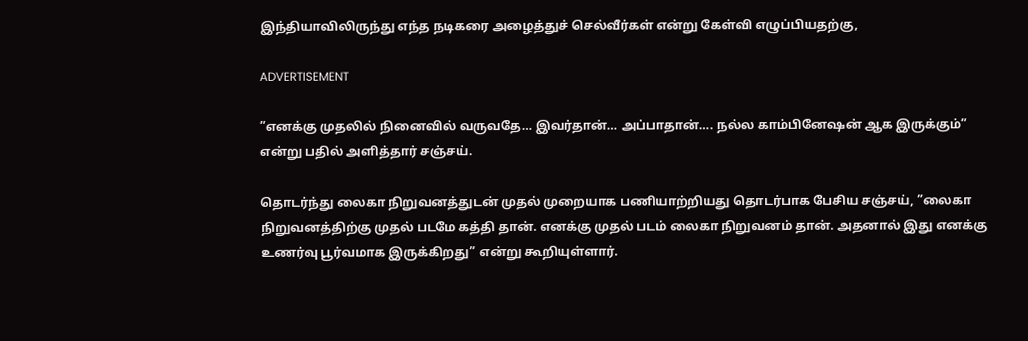இந்தியாவிலிருந்து எந்த நடிகரை அழைத்துச் செல்வீர்கள் என்று கேள்வி எழுப்பியதற்கு,

ADVERTISEMENT

”எனக்கு முதலில் நினைவில் வருவதே… இவர்தான்… அப்பாதான்…. நல்ல காம்பினேஷன் ஆக இருக்கும்” என்று பதில் அளித்தார் சஞ்சய்.

தொடர்ந்து லைகா நிறுவனத்துடன் முதல் முறையாக பணியாற்றியது தொடர்பாக பேசிய சஞ்சய், ”லைகா நிறுவனத்திற்கு முதல் படமே கத்தி தான். எனக்கு முதல் படம் லைகா நிறுவனம் தான். அதனால் இது எனக்கு உணர்வு பூர்வமாக இருக்கிறது” என்று கூறியுள்ளார்.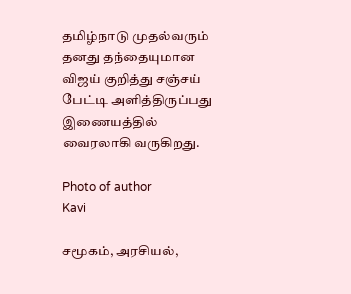தமிழ்நாடு முதல்வரும் தனது தந்தையுமான விஜய் குறித்து சஞ்சய் பேட்டி அளித்திருப்பது இணையத்தில் வைரலாகி வருகிறது.

Photo of author
Kavi

சமூகம், அரசியல்,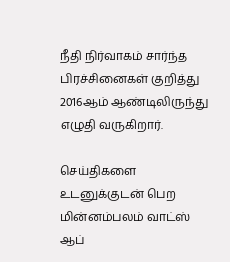நீதி நிர்வாகம் சார்ந்த பிரச்சினைகள் குறித்து 2016ஆம் ஆண்டிலிருந்து எழுதி வருகிறார்.

செய்திகளை உடனுக்குடன் பெற மின்னம்பலம் வாட்ஸ் ஆப்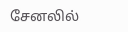சேனலில்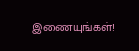இணையுங்கள்!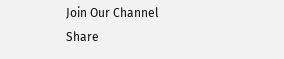Join Our Channel
Share